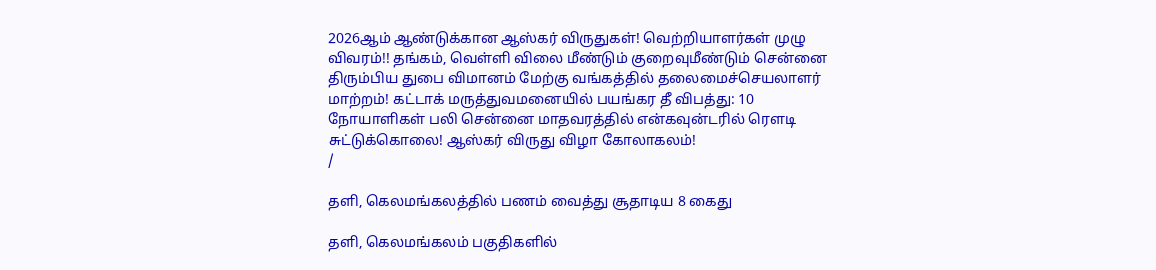2026ஆம் ஆண்டுக்கான ஆஸ்கர் விருதுகள்! வெற்றியாளர்கள் முழு விவரம்!! தங்கம், வெள்ளி விலை மீண்டும் குறைவுமீண்டும் சென்னை திரும்பிய துபை விமானம் மேற்கு வங்கத்தில் தலைமைச்செயலாளர் மாற்றம்! கட்டாக் மருத்துவமனையில் பயங்கர தீ விபத்து: 10 நோயாளிகள் பலி சென்னை மாதவரத்தில் என்கவுன்டரில் ரௌடி சுட்டுக்கொலை! ஆஸ்கர் விருது விழா கோலாகலம்!
/

தளி, கெலமங்கலத்தில் பணம் வைத்து சூதாடிய 8 கைது

தளி, கெலமங்கலம் பகுதிகளில்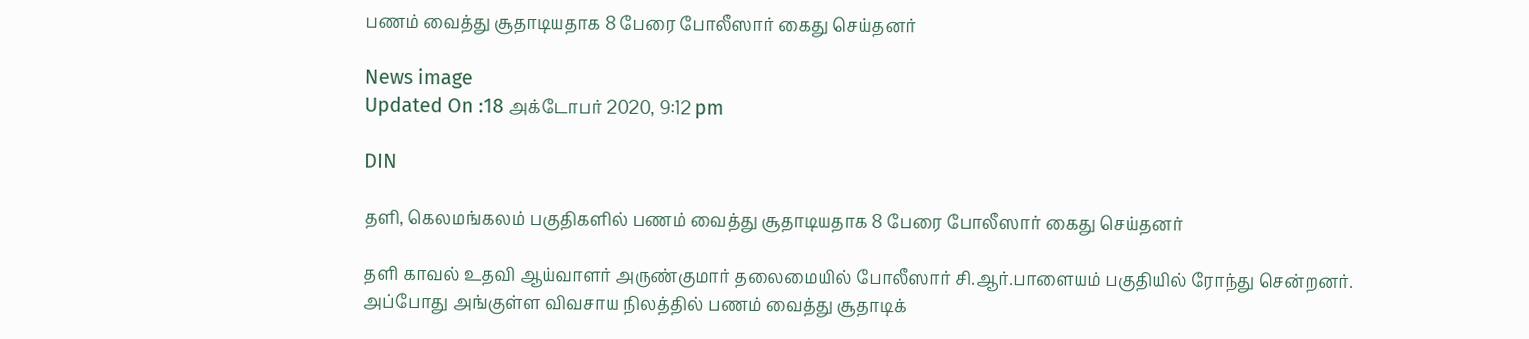பணம் வைத்து சூதாடியதாக 8 பேரை போலீஸார் கைது செய்தனர்

News image
Updated On :18 அக்டோபர் 2020, 9:12 pm

DIN

தளி, கெலமங்கலம் பகுதிகளில் பணம் வைத்து சூதாடியதாக 8 பேரை போலீஸார் கைது செய்தனர்

தளி காவல் உதவி ஆய்வாளர் அருண்குமார் தலைமையில் போலீஸார் சி.ஆர்.பாளையம் பகுதியில் ரோந்து சென்றனர். அப்போது அங்குள்ள விவசாய நிலத்தில் பணம் வைத்து சூதாடிக்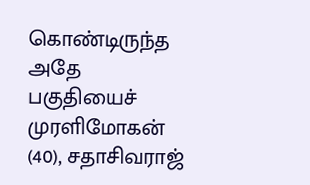கொண்டிருந்த அதே பகுதியைச் முரளிமோகன் (40), சதாசிவராஜ்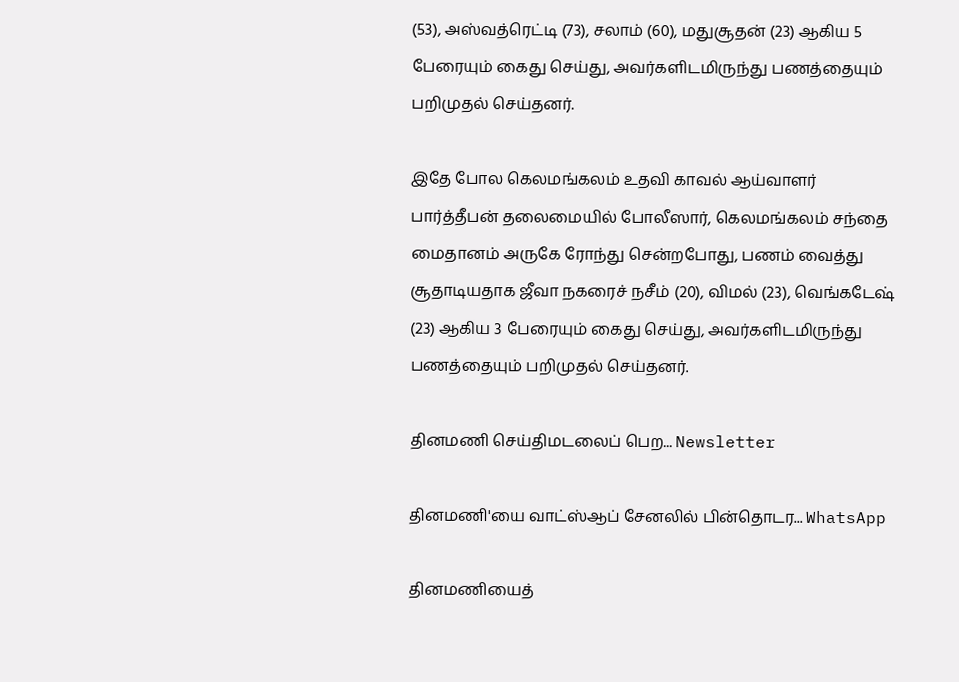(53), அஸ்வத்ரெட்டி (73), சலாம் (60), மதுசூதன் (23) ஆகிய 5 பேரையும் கைது செய்து, அவர்களிடமிருந்து பணத்தையும் பறிமுதல் செய்தனர்.

இதே போல கெலமங்கலம் உதவி காவல் ஆய்வாளர் பார்த்தீபன் தலைமையில் போலீஸார், கெலமங்கலம் சந்தை மைதானம் அருகே ரோந்து சென்றபோது, பணம் வைத்து சூதாடியதாக ஜீவா நகரைச் நசீம் (20), விமல் (23), வெங்கடேஷ் (23) ஆகிய 3 பேரையும் கைது செய்து, அவர்களிடமிருந்து பணத்தையும் பறிமுதல் செய்தனர்.

தினமணி செய்திமடலைப் பெற... Newsletter

தினமணி'யை வாட்ஸ்ஆப் சேனலில் பின்தொடர... WhatsApp

தினமணியைத்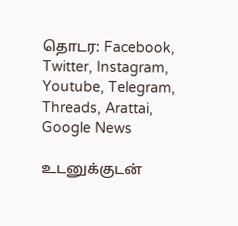தொடர: Facebook, Twitter, Instagram, Youtube, Telegram, Threads, Arattai, Google News

உடனுக்குடன்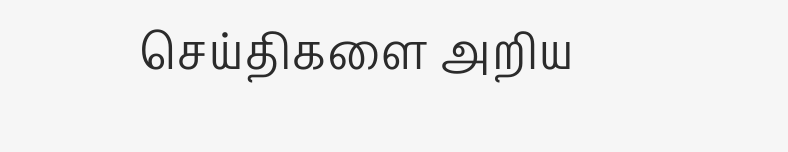செய்திகளை அறிய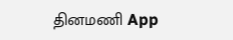தினமணி App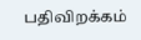பதிவிறக்கம்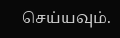செய்யவும்.